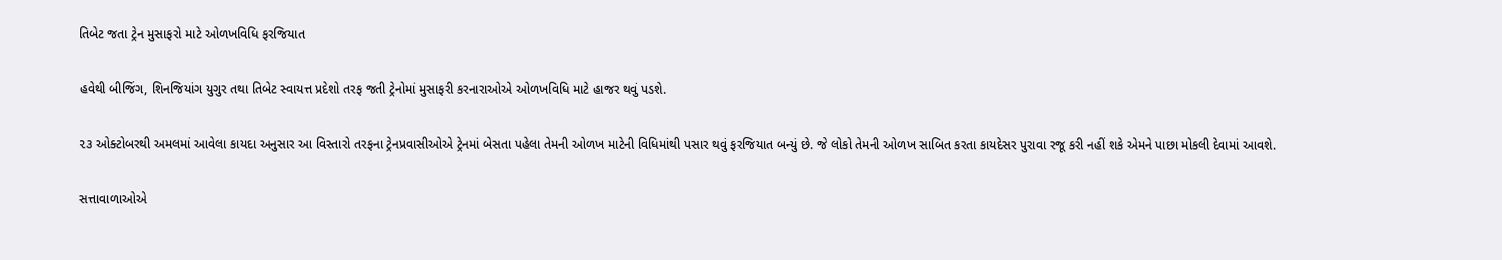તિબેટ જતા ટ્રેન મુસાફરો માટે ઓળખવિધિ ફરજિયાત

હવેથી બીજિંગ, શિનજિયાંગ યુગુર તથા તિબેટ સ્વાયત્ત પ્રદેશો તરફ જતી ટ્રેનોમાં મુસાફરી કરનારાઓએ ઓળખવિધિ માટે હાજર થવું પડશે.

૨૩ ઓક્ટોબરથી અમલમાં આવેલા કાયદા અનુસાર આ વિસ્તારો તરફના ટ્રેનપ્રવાસીઓએ ટ્રેનમાં બેસતા પહેલા તેમની ઓળખ માટેની વિધિમાંથી પસાર થવું ફરજિયાત બન્યું છે. જે લોકો તેમની ઓળખ સાબિત કરતા કાયદેસર પુરાવા રજૂ કરી નહીં શકે એમને પાછા મોકલી દેવામાં આવશે.

સત્તાવાળાઓએ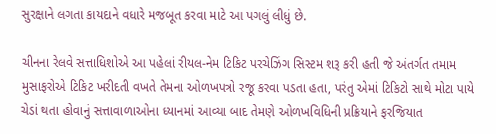સુરક્ષાને લગતા કાયદાને વધારે મજબૂત કરવા માટે આ પગલું લીધું છે.

ચીનના રેલવે સત્તાધિશોએ આ પહેલાં રીયલ-નેમ ટિકિટ પરચેઝિંગ સિસ્ટમ શરૂ કરી હતી જે અંતર્ગત તમામ મુસાફરોએ ટિકિટ ખરીદતી વખતે તેમના ઓળખપત્રો રજૂ કરવા પડતા હતા, પરંતુ એમાં ટિકિટો સાથે મોટા પાયે ચેડાં થતા હોવાનું સત્તાવાળાઓના ધ્યાનમાં આવ્યા બાદ તેમણે ઓળખવિધિની પ્રક્રિયાને ફરજિયાત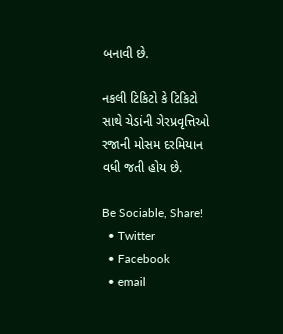બનાવી છે.

નકલી ટિકિટો કે ટિકિટો સાથે ચેડાંની ગેરપ્રવૃત્તિઓ રજાની મોસમ દરમિયાન વધી જતી હોય છે.

Be Sociable, Share!
  • Twitter
  • Facebook
  • email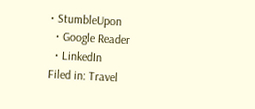• StumbleUpon
  • Google Reader
  • LinkedIn
Filed in: Travel